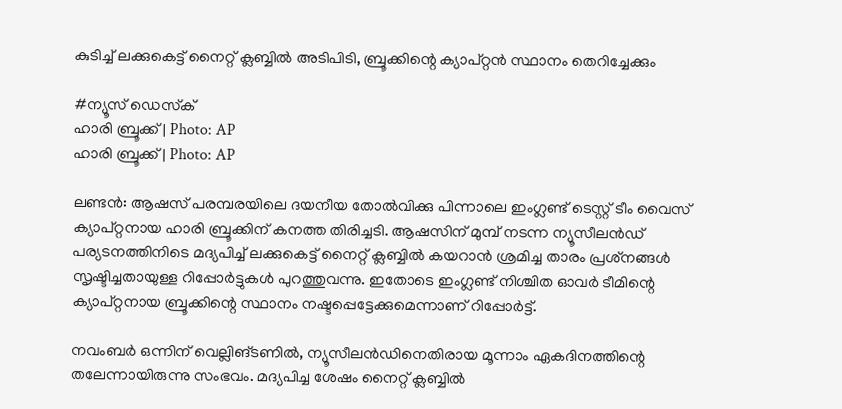കുടിച്ച് ലക്കുകെട്ട് നൈറ്റ് ക്ലബ്ബിൽ അടിപിടി, ബ്രൂക്കിന്റെ ക്യാപ്റ്റൻ സ്ഥാനം തെറിച്ചേക്കും

#ന്യൂസ് ഡെസ്‌ക്‌
ഹാരി ബ്രൂക്ക് | Photo: AP
ഹാരി ബ്രൂക്ക് | Photo: AP

ലണ്ടൻ: ആഷസ് പരമ്പരയിലെ ദയനീയ തോൽവിക്കു പിന്നാലെ ഇംഗ്ലണ്ട് ടെസ്റ്റ് ടീം വൈസ് ക്യാപ്റ്റനായ ഹാരി ബ്രൂക്കിന് കനത്ത തിരിച്ചടി. ആഷസിന്‌ മുമ്പ് നടന്ന ന്യൂസീലൻഡ് പര്യടനത്തിനിടെ മദ്യപിച്ച് ലക്കുകെട്ട് നൈറ്റ് ക്ലബ്ബിൽ കയറാൻ ശ്രമിച്ച താരം പ്രശ്‌നങ്ങൾ സൃഷ്ടിച്ചതായുള്ള റിപ്പോർട്ടുകൾ പുറത്തുവന്നു. ഇതോടെ ഇംഗ്ലണ്ട് നിശ്ചിത ഓവർ ടീമിന്റെ ക്യാപ്റ്റനായ ബ്രൂക്കിന്റെ സ്ഥാനം നഷ്ടപ്പെട്ടേക്കുമെന്നാണ് റിപ്പോർട്ട്.

നവംബർ ഒന്നിന് വെല്ലിങ്ടണിൽ, ന്യൂസീലൻഡിനെതിരായ മൂന്നാം ഏകദിനത്തിന്റെ തലേന്നായിരുന്നു സംഭവം. മദ്യപിച്ച ശേഷം നൈറ്റ് ക്ലബ്ബിൽ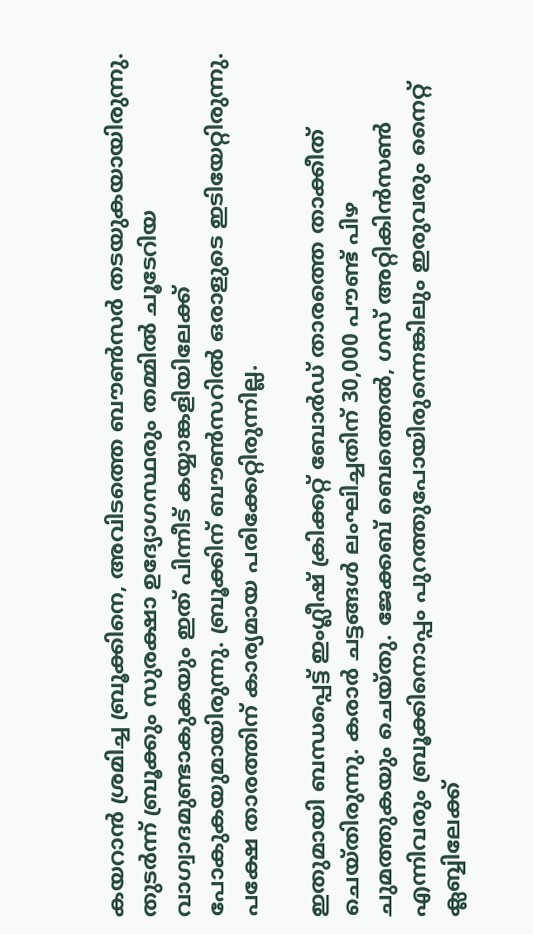കയറാൻ ശ്രമിച്ച ബ്രൂക്കിനെ, അവിടത്തെ ബൗൺസർ തടയുകയായിരുന്നു. തുടർന്ന് ബ്രൂക്കും സുരക്ഷാ ഉദ്യോഗസ്ഥരും തമ്മിൽ ചൂടേറിയ വാഗ്വാദമുണ്ടാകുകയും ഇത് പിന്നീട് കയ്യാങ്കളിയിലേക്ക് പോകുകയുമായിരുന്നു. ബ്രൂക്കിന് ബൗൺസറിൽ ഒരാളുടെ ഇടിയേറ്റിരുന്നു. പക്ഷേ താരത്തിന് കാര്യമായ പരിക്കേറ്റിരുന്നില്ല.

ഇതുമായി ബന്ധപ്പെട്ട് ഇംഗ്ലീഷ് ക്രിക്കറ്റ് ബോർഡ് താരത്തെ താക്കീത് ചെയ്തിരുന്നു. കരാർ ചട്ടങ്ങൾ ലംഘിച്ചതിന് 30,000 പൗണ്ട് പിഴ ചുമത്തുകയും ചെയ്തു. ജേക്കബ് ബെത്തെൽ, ഗസ് അറ്റികിൻസൺ എന്നിവരും ബ്രൂക്കിനൊപ്പം പുറത്തുപോയിരുന്നെങ്കിലും ഇരുവരും നൈറ്റ് ക്ലബ്ബിലേക്ക്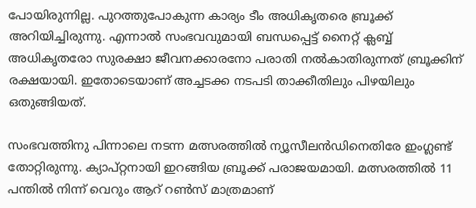പോയിരുന്നില്ല. പുറത്തുപോകുന്ന കാര്യം ടീം അധികൃതരെ ബ്രൂക്ക് അറിയിച്ചിരുന്നു. എന്നാൽ സംഭവവുമായി ബന്ധപ്പെട്ട് നൈറ്റ് ക്ലബ്ബ് അധികൃതരോ സുരക്ഷാ ജീവനക്കാരനോ പരാതി നൽകാതിരുന്നത് ബ്രൂക്കിന് രക്ഷയായി. ഇതോടെയാണ് അച്ചടക്ക നടപടി താക്കീതിലും പിഴയിലും ഒതുങ്ങിയത്.

സംഭവത്തിനു പിന്നാലെ നടന്ന മത്സരത്തിൽ ന്യൂസീലൻഡിനെതിരേ ഇംഗ്ലണ്ട് തോറ്റിരുന്നു. ക്യാപ്റ്റനായി ഇറങ്ങിയ ബ്രൂക്ക് പരാജയമായി. മത്സരത്തിൽ 11 പന്തിൽ നിന്ന് വെറും ആറ് റൺസ് മാത്രമാണ്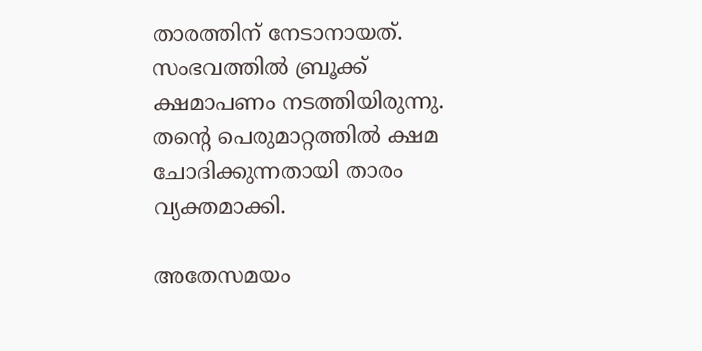താരത്തിന് നേടാനായത്. സംഭവത്തിൽ ബ്രൂക്ക് ക്ഷമാപണം നടത്തിയിരുന്നു. തന്റെ പെരുമാറ്റത്തിൽ ക്ഷമ ചോദിക്കുന്നതായി താരം വ്യക്തമാക്കി.

അതേസമയം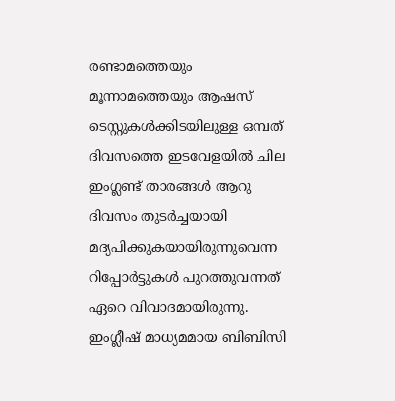രണ്ടാമത്തെയും മൂന്നാമത്തെയും ആഷസ് ടെസ്റ്റുകൾക്കിടയിലുള്ള ഒമ്പത് ദിവസത്തെ ഇടവേളയിൽ ചില ഇംഗ്ലണ്ട് താരങ്ങൾ ആറു ദിവസം തുടർച്ചയായി മദ്യപിക്കുകയായിരുന്നുവെന്ന റിപ്പോർട്ടുകൾ പുറത്തുവന്നത് ഏറെ വിവാദമായിരുന്നു. ഇംഗ്ലീഷ് മാധ്യമമായ ബിബിസി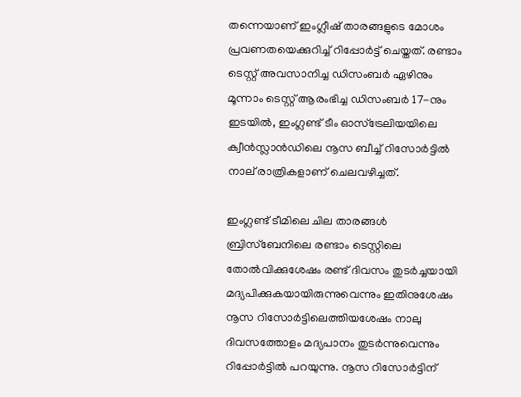തന്നെയാണ് ഇംഗ്ലീഷ് താരങ്ങളുടെ മോശം പ്രവണതയെക്കുറിച്ച് റിപ്പോർട്ട് ചെയ്തത്. രണ്ടാം ടെസ്റ്റ് അവസാനിച്ച ഡിസംബർ ഏഴിനും മൂന്നാം ടെസ്റ്റ് ആരംഭിച്ച ഡിസംബർ 17-നും ഇടയിൽ, ഇംഗ്ലണ്ട് ടീം ഓസ്ട്രേലിയയിലെ ക്വീൻസ്ലാൻഡിലെ നൂസ ബീച്ച് റിസോർട്ടിൽ നാല് രാത്രികളാണ് ചെലവഴിച്ചത്.

ഇംഗ്ലണ്ട് ടീമിലെ ചില താരങ്ങൾ ബ്രിസ്‌ബേനിലെ രണ്ടാം ടെസ്റ്റിലെ തോൽവിക്കുശേഷം രണ്ട് ദിവസം തുടർച്ചയായി മദ്യപിക്കുകയായിരുന്നുവെന്നും ഇതിനുശേഷം നൂസ റിസോർട്ടിലെത്തിയശേഷം നാലു ദിവസത്തോളം മദ്യപാനം തുടർന്നുവെന്നും റിപ്പോർട്ടിൽ പറയുന്നു. നൂസ റിസോർട്ടിന്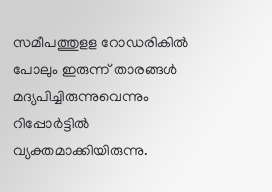സമീപത്തുളള റോഡരികിൽ പോലും ഇരുന്ന് താരങ്ങൾ മദ്യപിച്ചിരുന്നുവെന്നും റിപ്പോർട്ടിൽ വ്യക്തമാക്കിയിരുന്നു.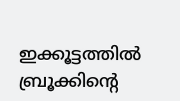ഇക്കൂട്ടത്തിൽ ബ്രൂക്കിന്റെ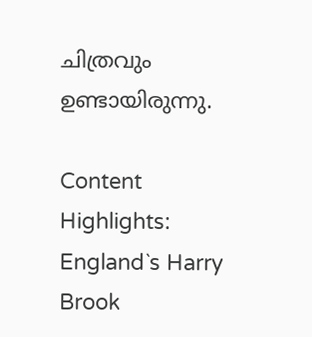ചിത്രവും ഉണ്ടായിരുന്നു.

Content Highlights: England`s Harry Brook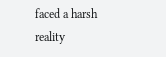faced a harsh reality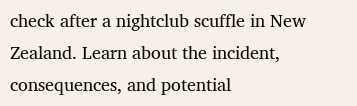check after a nightclub scuffle in New Zealand. Learn about the incident, consequences, and potential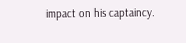impact on his captaincy.